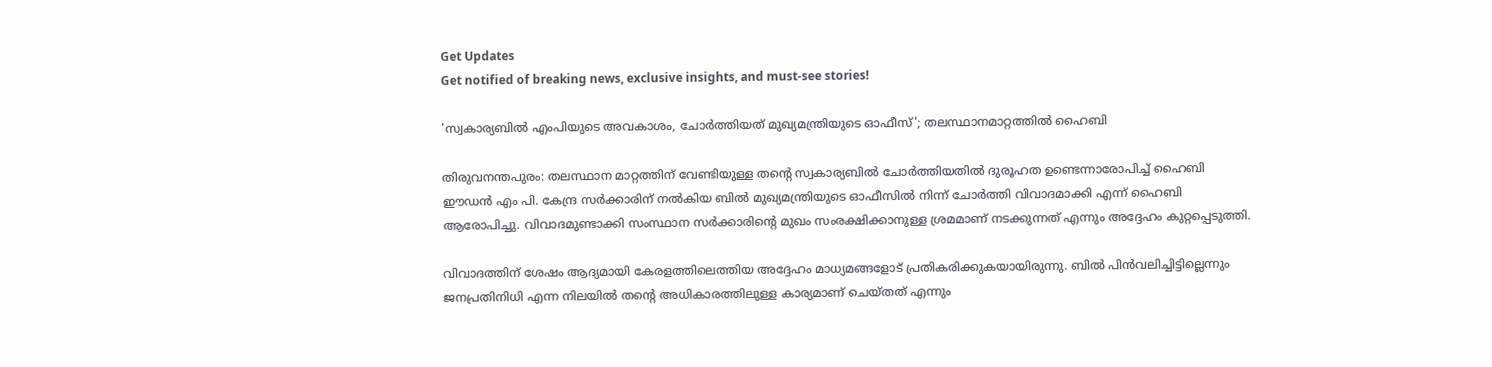Get Updates
Get notified of breaking news, exclusive insights, and must-see stories!

'സ്വകാര്യബില്‍ എംപിയുടെ അവകാശം, ചോര്‍ത്തിയത് മുഖ്യമന്ത്രിയുടെ ഓഫീസ്'; തലസ്ഥാനമാറ്റത്തില്‍ ഹൈബി

തിരുവനന്തപുരം: തലസ്ഥാന മാറ്റത്തിന് വേണ്ടിയുള്ള തന്റെ സ്വകാര്യബില്‍ ചോര്‍ത്തിയതില്‍ ദുരൂഹത ഉണ്ടെന്നാരോപിച്ച് ഹൈബി ഈഡന്‍ എം പി. കേന്ദ്ര സര്‍ക്കാരിന് നല്‍കിയ ബില്‍ മുഖ്യമന്ത്രിയുടെ ഓഫീസില്‍ നിന്ന് ചോര്‍ത്തി വിവാദമാക്കി എന്ന് ഹൈബി ആരോപിച്ചു. വിവാദമുണ്ടാക്കി സംസ്ഥാന സര്‍ക്കാരിന്റെ മുഖം സംരക്ഷിക്കാനുള്ള ശ്രമമാണ് നടക്കുന്നത് എന്നും അദ്ദേഹം കുറ്റപ്പെടുത്തി.

വിവാദത്തിന് ശേഷം ആദ്യമായി കേരളത്തിലെത്തിയ അദ്ദേഹം മാധ്യമങ്ങളോട് പ്രതികരിക്കുകയായിരുന്നു. ബില്‍ പിന്‍വലിച്ചിട്ടില്ലെന്നും ജനപ്രതിനിധി എന്ന നിലയില്‍ തന്റെ അധികാരത്തിലുള്ള കാര്യമാണ് ചെയ്തത് എന്നും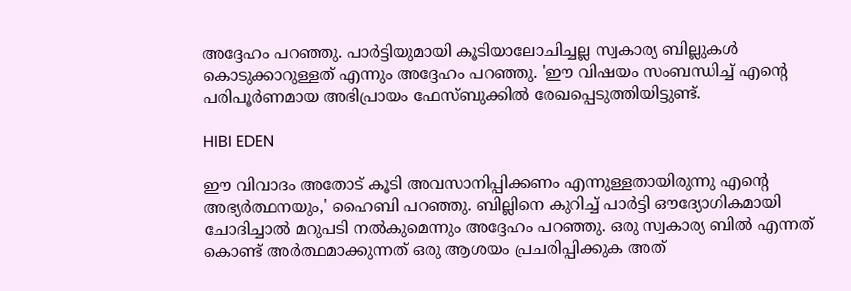അദ്ദേഹം പറഞ്ഞു. പാര്‍ട്ടിയുമായി കൂടിയാലോചിച്ചല്ല സ്വകാര്യ ബില്ലുകള്‍ കൊടുക്കാറുള്ളത് എന്നും അദ്ദേഹം പറഞ്ഞു. 'ഈ വിഷയം സംബന്ധിച്ച് എന്റെ പരിപൂര്‍ണമായ അഭിപ്രായം ഫേസ്ബുക്കില്‍ രേഖപ്പെടുത്തിയിട്ടുണ്ട്.

HIBI EDEN

ഈ വിവാദം അതോട് കൂടി അവസാനിപ്പിക്കണം എന്നുള്ളതായിരുന്നു എന്റെ അഭ്യര്‍ത്ഥനയും,' ഹൈബി പറഞ്ഞു. ബില്ലിനെ കുറിച്ച് പാര്‍ട്ടി ഔദ്യോഗികമായി ചോദിച്ചാല്‍ മറുപടി നല്‍കുമെന്നും അദ്ദേഹം പറഞ്ഞു. ഒരു സ്വകാര്യ ബില്‍ എന്നത് കൊണ്ട് അര്‍ത്ഥമാക്കുന്നത് ഒരു ആശയം പ്രചരിപ്പിക്കുക അത്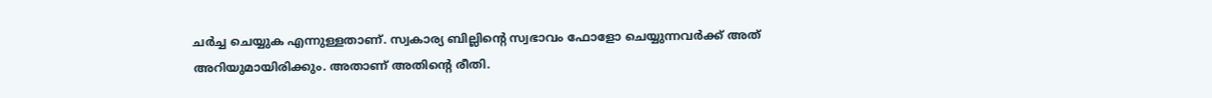ചര്‍ച്ച ചെയ്യുക എന്നുള്ളതാണ്. സ്വകാര്യ ബില്ലിന്റെ സ്വഭാവം ഫോളോ ചെയ്യുന്നവര്‍ക്ക് അത് അറിയുമായിരിക്കും. അതാണ് അതിന്റെ രീതി.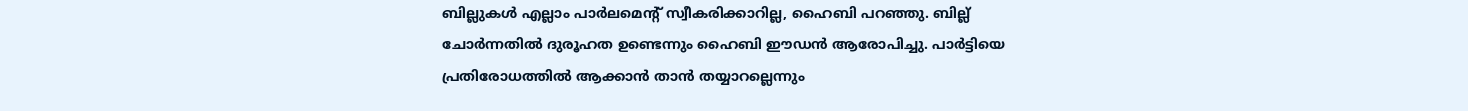ബില്ലുകള്‍ എല്ലാം പാര്‍ലമെന്റ് സ്വീകരിക്കാറില്ല, ഹൈബി പറഞ്ഞു. ബില്ല് ചോര്‍ന്നതില്‍ ദുരൂഹത ഉണ്ടെന്നും ഹൈബി ഈഡന്‍ ആരോപിച്ചു. പാര്‍ട്ടിയെ പ്രതിരോധത്തില്‍ ആക്കാന്‍ താന്‍ തയ്യാറല്ലെന്നും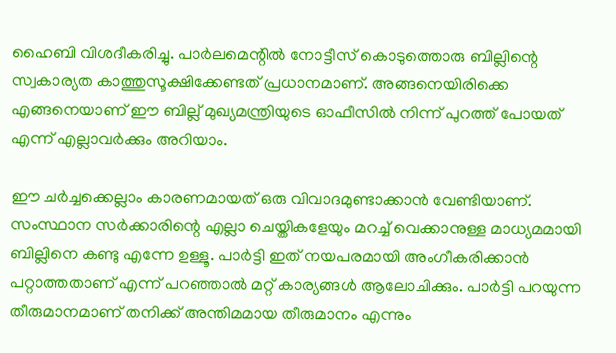ഹൈബി വിശദീകരിച്ചു. പാര്‍ലമെന്റില്‍ നോട്ടീസ് കൊടുത്തൊരു ബില്ലിന്റെ സ്വകാര്യത കാത്തുസൂക്ഷിക്കേണ്ടത് പ്രധാനമാണ്. അങ്ങനെയിരിക്കെ എങ്ങനെയാണ് ഈ ബില്ല് മുഖ്യമന്ത്രിയുടെ ഓഫീസില്‍ നിന്ന് പുറത്ത് പോയത് എന്ന് എല്ലാവര്‍ക്കും അറിയാം.

ഈ ചര്‍ച്ചക്കെല്ലാം കാരണമായത് ഒരു വിവാദമുണ്ടാക്കാന്‍ വേണ്ടിയാണ്. സംസ്ഥാന സര്‍ക്കാരിന്റെ എല്ലാ ചെയ്തികളേയും മറച്ച് വെക്കാനുള്ള മാധ്യമമായി ബില്ലിനെ കണ്ടു എന്നേ ഉള്ളൂ. പാര്‍ട്ടി ഇത് നയപരമായി അംഗീകരിക്കാന്‍ പറ്റാത്തതാണ് എന്ന് പറഞ്ഞാല്‍ മറ്റ് കാര്യങ്ങള്‍ ആലോചിക്കും. പാര്‍ട്ടി പറയുന്ന തീരുമാനമാണ് തനിക്ക് അന്തിമമായ തീരുമാനം എന്നും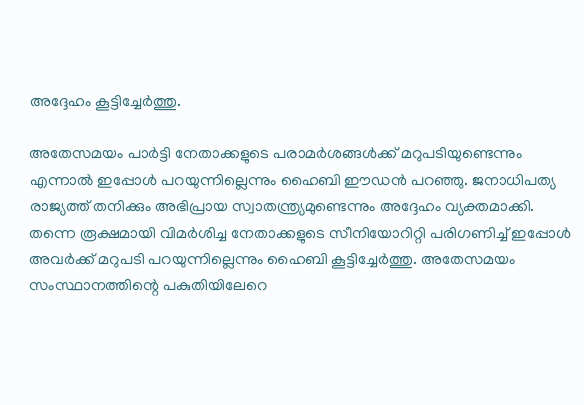അദ്ദേഹം കൂട്ടിച്ചേര്‍ത്തു.

അതേസമയം പാര്‍ട്ടി നേതാക്കളുടെ പരാമര്‍ശങ്ങള്‍ക്ക് മറുപടിയുണ്ടെന്നും എന്നാല്‍ ഇപ്പോള്‍ പറയുന്നില്ലെന്നും ഹൈബി ഈഡന്‍ പറഞ്ഞു. ജനാധിപത്യ രാജ്യത്ത് തനിക്കും അഭിപ്രായ സ്വാതന്ത്ര്യമുണ്ടെന്നും അദ്ദേഹം വ്യക്തമാക്കി. തന്നെ രൂക്ഷമായി വിമര്‍ശിച്ച നേതാക്കളുടെ സീനിയോറിറ്റി പരിഗണിച്ച് ഇപ്പോള്‍ അവര്‍ക്ക് മറുപടി പറയുന്നില്ലെന്നും ഹൈബി കൂട്ടിച്ചേര്‍ത്തു. അതേസമയം സംസ്ഥാനത്തിന്റെ പകുതിയിലേറെ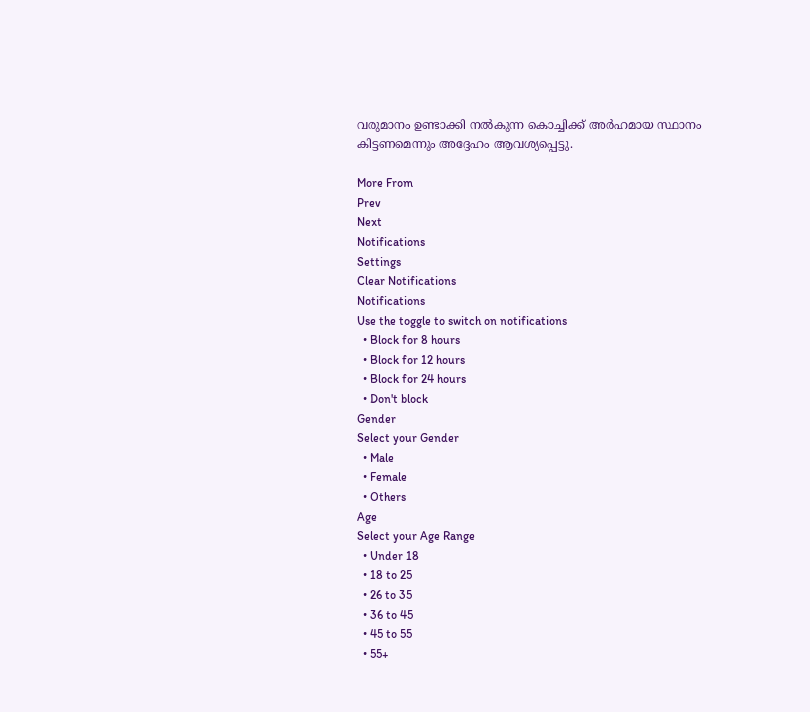വരുമാനം ഉണ്ടാക്കി നല്‍കുന്ന കൊച്ചിക്ക് അര്‍ഹമായ സ്ഥാനം കിട്ടണമെന്നും അദ്ദേഹം ആവശ്യപ്പെട്ടു.

More From
Prev
Next
Notifications
Settings
Clear Notifications
Notifications
Use the toggle to switch on notifications
  • Block for 8 hours
  • Block for 12 hours
  • Block for 24 hours
  • Don't block
Gender
Select your Gender
  • Male
  • Female
  • Others
Age
Select your Age Range
  • Under 18
  • 18 to 25
  • 26 to 35
  • 36 to 45
  • 45 to 55
  • 55+